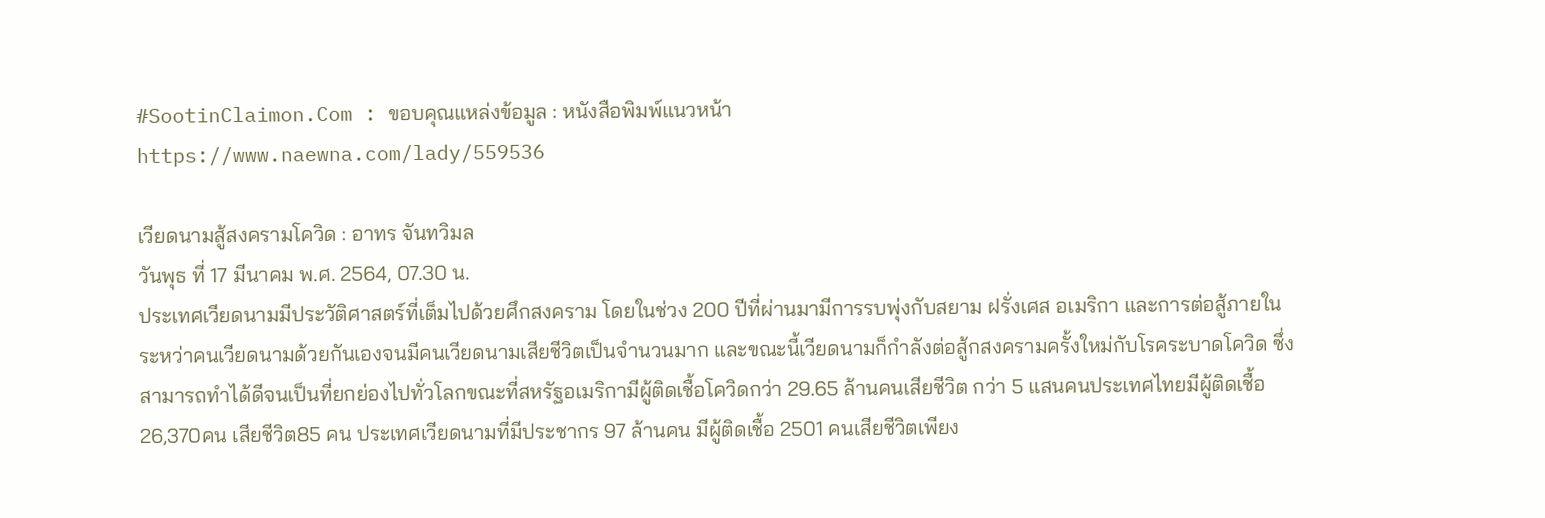#SootinClaimon.Com : ขอบคุณแหล่งข้อมูล : หนังสือพิมพ์แนวหน้า
https://www.naewna.com/lady/559536

เวียดนามสู้สงครามโควิด : อาทร จันทวิมล
วันพุธ ที่ 17 มีนาคม พ.ศ. 2564, 07.30 น.
ประเทศเวียดนามมีประวัติศาสตร์ที่เต็มไปด้วยศึกสงคราม โดยในช่วง 200 ปีที่ผ่านมามีการรบพุ่งกับสยาม ฝรั่งเศส อเมริกา และการต่อสู้ภายในระหว่าคนเวียดนามด้วยกันเองจนมีคนเวียดนามเสียชีวิตเป็นจำนวนมาก และขณะนี้เวียดนามก็กำลังต่อสู้กสงครามครั้งใหม่กับโรคระบาดโควิด ซึ่งสามารถทำได้ดีจนเป็นที่ยกย่องไปทั่วโลกขณะที่สหรัฐอเมริกามีผู้ติดเชื้อโควิดกว่า 29.65 ล้านคนเสียชีวิต กว่า 5 แสนคนประเทศไทยมีผู้ติดเชื้อ 26,370คน เสียชีวิต85 คน ประเทศเวียดนามที่มีประชากร 97 ล้านคน มีผู้ติดเชื้อ 2501 คนเสียชีวิตเพียง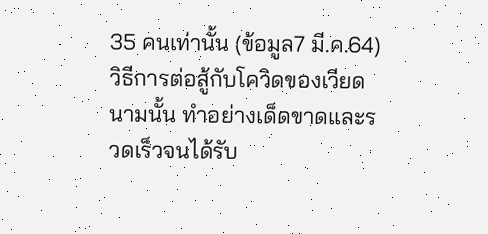35 คนเท่านั้น (ข้อมูล7 มี.ค.64)
วิธีการต่อสู้กับโควิดของเวียดนามนั้น ทำอย่างเด็ดขาดและรวดเร็วจนได้รับ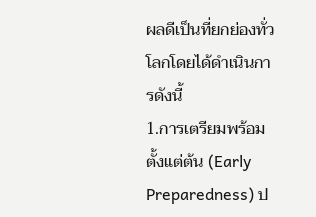ผลดีเป็นที่ยกย่องทั่วโลกโดยได้ดำเนินการดังนี้
1.การเตรียมพร้อมตั้งแต่ต้น (Early Preparedness) ป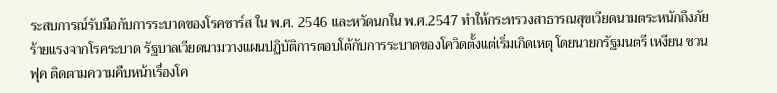ระสบการณ์รับมือกับการระบาดของโรคซาร์ส ใน พ.ศ. 2546 และหวัดนกใน พ.ศ.2547 ทำให้กระทรวงสาธารณสุขเวียดนามตระหนักถึงภัยร้ายแรงจากโรคระบาด รัฐบาลเวียดนามวางแผนปฏิบัติการตอบโต้กับการระบาดของโควิดตั้งแต่เริ่มเกิดเหตุ โดยนายกรัฐมนตรี เหงียน ชวน ฟุค ติดตามความคืบหน้าเรื่องโค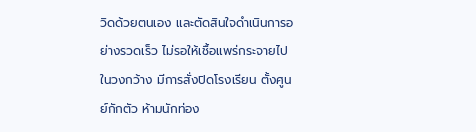วิดด้วยตนเอง และตัดสินใจดำเนินการอย่างรวดเร็ว ไม่รอให้เชื้อแพร่กระจายไปในวงกว้าง มีการสั่งปิดโรงเรียน ตั้งศูนย์กักตัว ห้ามนักท่อง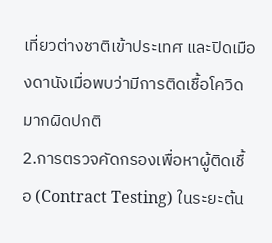เที่ยวต่างชาติเข้าประเทศ และปิดเมืองดานังเมื่อพบว่ามีการติดเชื้อโควิดมากผิดปกติ
2.การตรวจคัดกรองเพื่อหาผู้ติดเชื้อ (Contract Testing) ในระยะต้น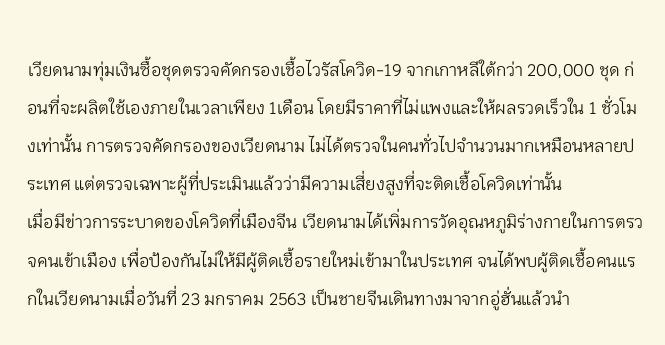เวียดนามทุ่มเงินซื้อชุดตรวจคัดกรองเชื้อไวรัสโควิด-19 จากเกาหลีใต้กว่า 200,000 ชุด ก่อนที่จะผลิตใช้เองภายในเวลาเพียง 1เดือน โดยมีราคาที่ไม่แพงและให้ผลรวดเร็วใน 1 ชั่วโมงเท่านั้น การตรวจคัดกรองของเวียดนาม ไม่ได้ตรวจในคนทั่วไปจำนวนมากเหมือนหลายประเทศ แต่ตรวจเฉพาะผู้ที่ประเมินแล้วว่ามีความเสี่ยงสูงที่จะติดเชื้อโควิดเท่านั้น
เมื่อมีข่าวการระบาดของโควิดที่เมืองจีน เวียดนามได้เพิ่มการวัดอุณหภูมิร่างกายในการตรวจคนเข้าเมือง เพื่อป้องกันไม่ให้มีผู้ติดเชื้อรายใหม่เข้ามาในประเทศ จนได้พบผู้ติดเชื้อคนแรกในเวียดนามเมื่อวันที่ 23 มกราคม 2563 เป็นชายจีนเดินทางมาจากอู่ฮั่นแล้วนำ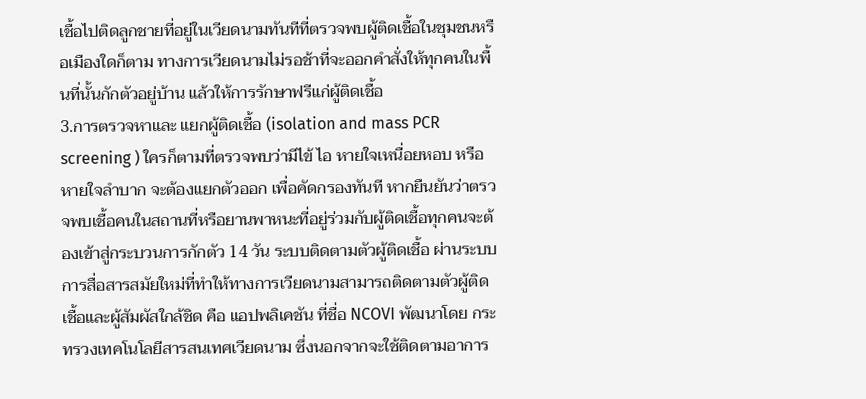เชื้อไปติดลูกชายที่อยู่ในเวียดนามทันทีที่ตรวจพบผู้ติดเชื้อในชุมชนหรือเมืองใดก็ตาม ทางการเวียดนามไม่รอช้าที่จะออกคำสั่งให้ทุกคนในพื้นที่นั้นกักตัวอยู่บ้าน แล้วให้การรักษาฟรีแก่ผู้ติดเชื้อ
3.การตรวจหาและ แยกผู้ติดเชื้อ (isolation and mass PCR screening ) ใครก็ตามที่ตรวจพบว่ามีไข้ ไอ หายใจเหนื่อยหอบ หรือหายใจลำบาก จะต้องแยกตัวออก เพื่อคัดกรองทันที หากยืนยันว่าตรวจพบเชื้อคนในสถานที่หรือยานพาหนะที่อยู่ร่วมกับผู้ติดเชื้อทุกคนจะต้องเข้าสู่กระบวนการกักตัว 14 วัน ระบบติดตามตัวผู้ติดเชื้อ ผ่านระบบการสื่อสารสมัยใหม่ที่ทำให้ทางการเวียดนามสามารถติดตามตัวผู้ติดเชื้อและผู้สัมผัสใกล้ชิด คือ แอปพลิเคชัน ที่ชื่อ NCOVI พัฒนาโดย กระทรวงเทคโนโลยีสารสนเทศเวียดนาม ซึ่งนอกจากจะใช้ติดตามอาการ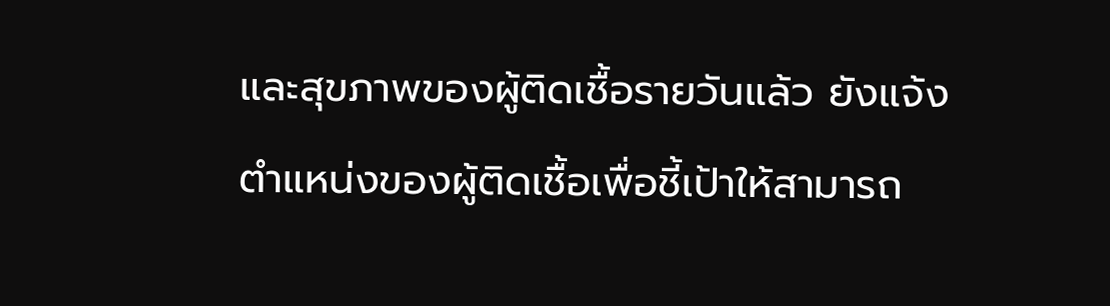และสุขภาพของผู้ติดเชื้อรายวันแล้ว ยังแจ้งตำแหน่งของผู้ติดเชื้อเพื่อชี้เป้าให้สามารถ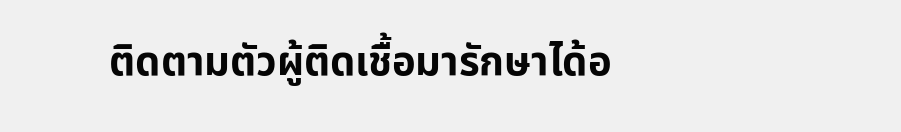ติดตามตัวผู้ติดเชื้อมารักษาได้อ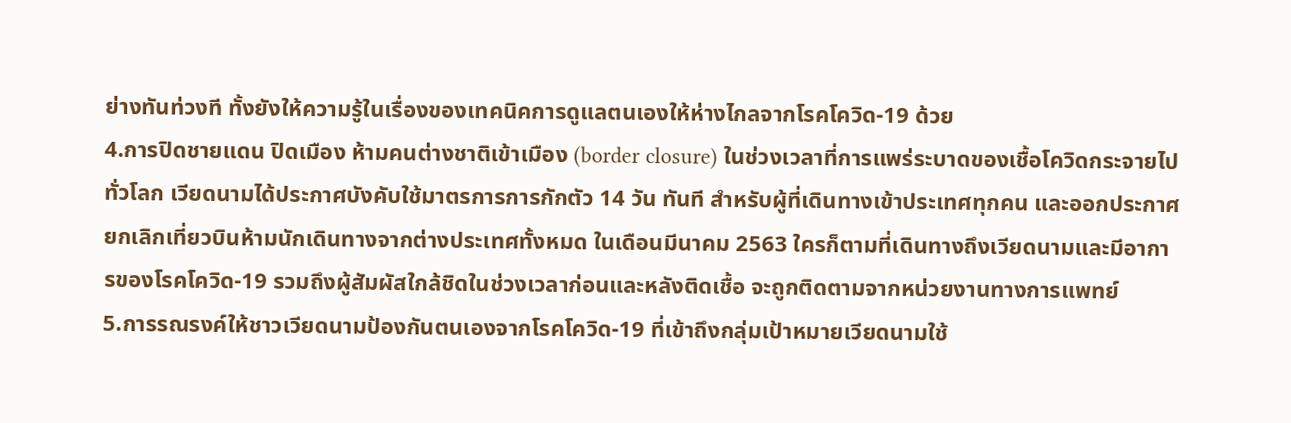ย่างทันท่วงที ทั้งยังให้ความรู้ในเรื่องของเทคนิคการดูแลตนเองให้ห่างไกลจากโรคโควิด-19 ด้วย
4.การปิดชายแดน ปิดเมือง ห้ามคนต่างชาติเข้าเมือง (border closure) ในช่วงเวลาที่การแพร่ระบาดของเชื้อโควิดกระจายไปทั่วโลก เวียดนามได้ประกาศบังคับใช้มาตรการการกักตัว 14 วัน ทันที สำหรับผู้ที่เดินทางเข้าประเทศทุกคน และออกประกาศยกเลิกเที่ยวบินห้ามนักเดินทางจากต่างประเทศทั้งหมด ในเดือนมีนาคม 2563 ใครก็ตามที่เดินทางถึงเวียดนามและมีอาการของโรคโควิด-19 รวมถึงผู้สัมผัสใกล้ชิดในช่วงเวลาก่อนและหลังติดเชื้อ จะถูกติดตามจากหน่วยงานทางการแพทย์
5.การรณรงค์ให้ชาวเวียดนามป้องกันตนเองจากโรคโควิด-19 ที่เข้าถึงกลุ่มเป้าหมายเวียดนามใช้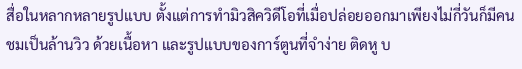สื่อในหลากหลายรูปแบบ ตั้งแต่การทำมิวสิควิดีโอที่เมื่อปล่อยออกมาเพียงไม่กี่วันก็มีคนชมเป็นล้านวิว ด้วยเนื้อหา และรูปแบบของการ์ตูนที่จำง่าย ติดหู บ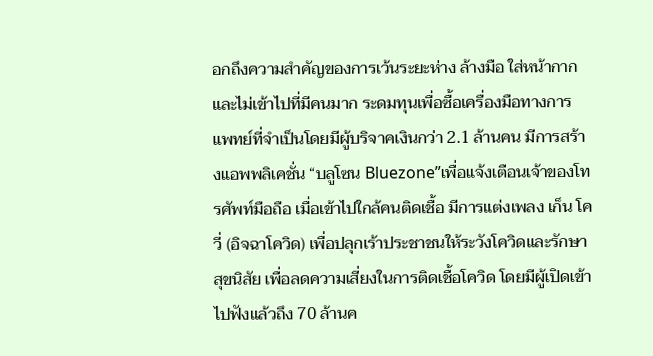อกถึงความสำคัญของการเว้นระยะห่าง ล้างมือ ใส่หน้ากาก และไม่เข้าไปที่มีคนมาก ระดมทุนเพื่อซื้อเครื่องมือทางการแพทย์ที่จำเป็นโดยมีผู้บริจาคเงินกว่า 2.1 ล้านคน มีการสร้างแอพพลิเคชั่น “บลูโซน Bluezone”เพื่อแจ้งเตือนเจ้าของโทรศัพท์มือถือ เมื่อเข้าไปใกล้คนติดเชื้อ มีการแต่งเพลง เก็น โค วี่ (อิจฉาโควิด) เพื่อปลุกเร้าประชาชนให้ระวังโควิดและรักษาสุขนิสัย เพื่อลดความเสี่ยงในการติดเชื้อโควิด โดยมีผู้เปิดเข้าไปฟังแล้วถึง 70 ล้านค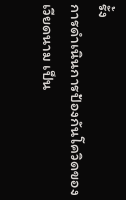รั้ง
การดำเนินการป้องกันโควิดของเวียดนาม เป็น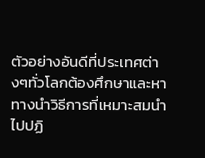ตัวอย่างอันดีที่ประเทศต่างๆทั่วโลกต้องศึกษาและหาทางนำวิธีการที่เหมาะสมนำไปปฏิ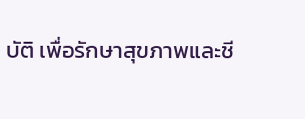บัติ เพื่อรักษาสุขภาพและชี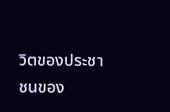วิตของประชาชนของ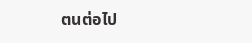ตนต่อไป